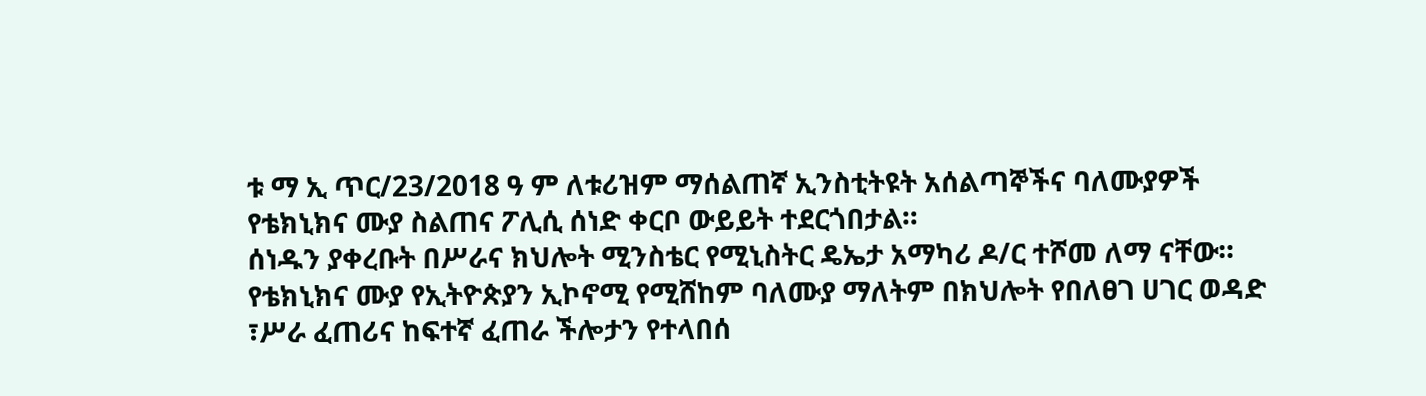ቱ ማ ኢ ጥር/23/2018 ዓ ም ለቱሪዝም ማሰልጠኛ ኢንስቲትዩት አሰልጣኞችና ባለሙያዎች የቴክኒክና ሙያ ስልጠና ፖሊሲ ሰነድ ቀርቦ ውይይት ተደርጎበታል።
ሰነዱን ያቀረቡት በሥራና ክህሎት ሚንስቴር የሚኒስትር ዴኤታ አማካሪ ዶ/ር ተሾመ ለማ ናቸው።
የቴክኒክና ሙያ የኢትዮጵያን ኢኮኖሚ የሚሸከም ባለሙያ ማለትም በክህሎት የበለፀገ ሀገር ወዳድ ፣ሥራ ፈጠሪና ከፍተኛ ፈጠራ ችሎታን የተላበሰ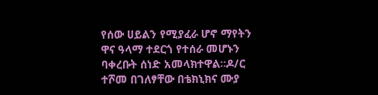የሰው ሀይልን የሚያፈራ ሆኖ ማየትን ዋና ዓላማ ተደርጎ የተሰራ መሆኑን ባቀረቡት ሰነድ አመላክተዋል።ዶ/ር ተሾመ በገለፃቸው በቴክኒክና ሙያ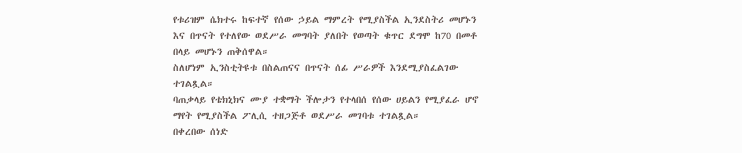የቱሪዝም ሴክተሩ ከፍተኛ የሰው ኃይል ማምረት የሚያስችል ኢንደስትሪ መሆኑን እና በጥናት የተለየው ወደሥራ መግባት ያለበት የወጣት ቁጥር ደግሞ ከ70 በመቶ በላይ መሆኑን ጠቅሰዋል።
ስለሆነም ኢንስቲትዩቱ በስልጠናና በጥናት ሰፊ ሥራዎች እንደሚያስፈልገው ተገልጿል።
ባጠቃላይ የቴክኒክና ሙያ ተቋማት ችሎታን የተላበሰ የሰው ሀይልን የሚያፈራ ሆኖ ማየት የሚያስችል ፖሊሲ ተዘጋጅቶ ወደሥራ መገባቱ ተገልጿል።
በቀረበው ሰነድ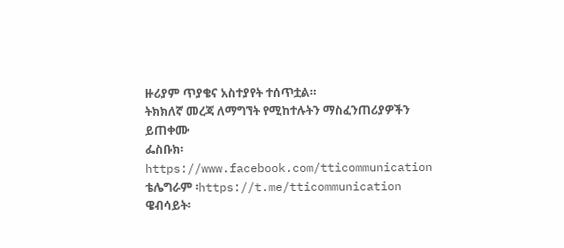ዙሪያም ጥያቄና አስተያየት ተሰጥቷል።
ትክክለኛ መረጃ ለማግኘት የሚከተሉትን ማስፈንጠሪያዎችን ይጠቀሙ
ፌስቡክ፡ https://www.facebook.com/tticommunication
ቴሌግራም ፡https://t.me/tticommunication
ዌብሳይት፡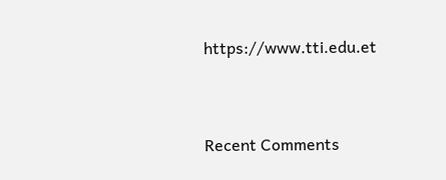https://www.tti.edu.et


Recent Comments